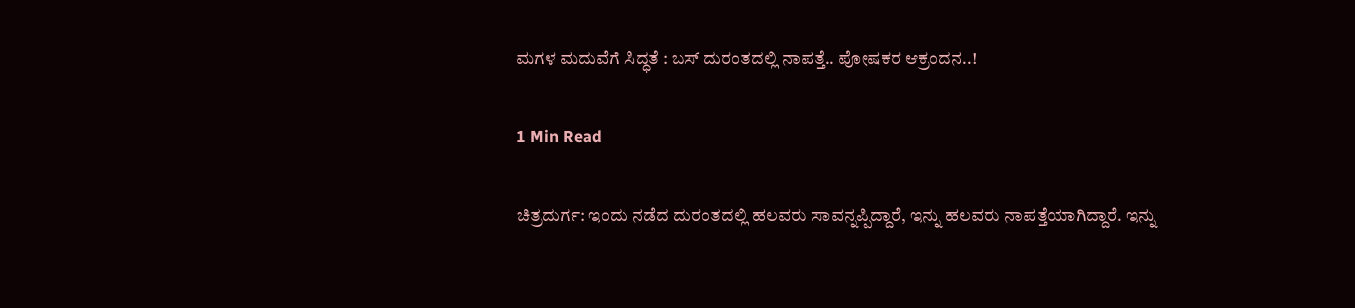ಮಗಳ ಮದುವೆಗೆ ಸಿದ್ಧತೆ : ಬಸ್ ದುರಂತದಲ್ಲಿ ನಾಪತ್ತೆ.. ಪೋಷಕರ ಆಕ್ರಂದನ..!

1 Min Read

ಚಿತ್ರದುರ್ಗ: ಇಂದು ನಡೆದ ದುರಂತದಲ್ಲಿ ಹಲವರು ಸಾವನ್ನಪ್ಪಿದ್ದಾರೆ, ಇನ್ನು ಹಲವರು ನಾಪತ್ತೆಯಾಗಿದ್ದಾರೆ. ಇನ್ನು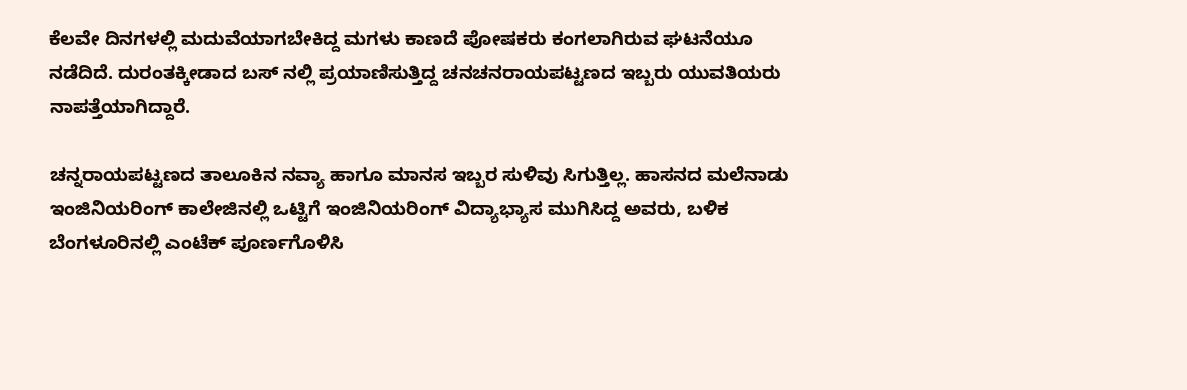ಕೆಲವೇ ದಿನಗಳಲ್ಲಿ ಮದುವೆಯಾಗಬೇಕಿದ್ದ ಮಗಳು ಕಾಣದೆ ಪೋಷಕರು ಕಂಗಲಾಗಿರುವ ಘಟನೆಯೂ ನಡೆದಿದೆ. ದುರಂತಕ್ಕೀಡಾದ ಬಸ್ ನಲ್ಲಿ ಪ್ರಯಾಣಿಸುತ್ತಿದ್ದ ಚನಚನರಾಯಪಟ್ಟಣದ ಇಬ್ಬರು ಯುವತಿಯರು ನಾಪತ್ತೆಯಾಗಿದ್ದಾರೆ.

ಚನ್ನರಾಯಪಟ್ಟಣದ ತಾಲೂಕಿನ ನವ್ಯಾ ಹಾಗೂ ಮಾನಸ ಇಬ್ಬರ ಸುಳಿವು ಸಿಗುತ್ತಿಲ್ಲ. ಹಾಸನದ ಮಲೆನಾಡು ಇಂಜಿನಿಯರಿಂಗ್ ಕಾಲೇಜಿನಲ್ಲಿ ಒಟ್ಟಿಗೆ ಇಂಜಿನಿಯರಿಂಗ್ ವಿದ್ಯಾಭ್ಯಾಸ ಮುಗಿಸಿದ್ದ ಅವರು, ಬಳಿಕ ಬೆಂಗಳೂರಿನಲ್ಲಿ ಎಂಟೆಕ್ ಪೂರ್ಣಗೊಳಿಸಿ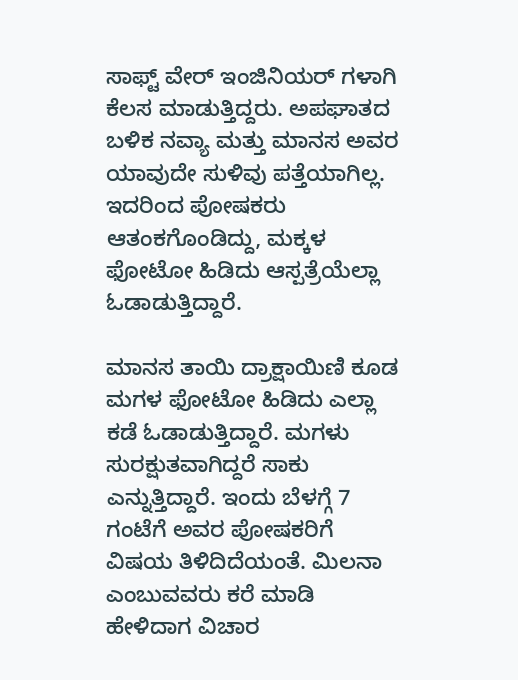ಸಾಫ್ಟ್ ವೇರ್ ಇಂಜಿನಿಯರ್ ಗಳಾಗಿ ಕೆಲಸ ಮಾಡುತ್ತಿದ್ದರು. ಅಪಘಾತದ ಬಳಿಕ ನವ್ಯಾ ಮತ್ತು ಮಾನಸ ಅವರ ಯಾವುದೇ ಸುಳಿವು ಪತ್ತೆಯಾಗಿಲ್ಲ. ಇದರಿಂದ ಪೋಷಕರು ಆತಂಕಗೊಂಡಿದ್ದು, ಮಕ್ಕಳ ಫೋಟೋ ಹಿಡಿದು ಆಸ್ಪತ್ರೆಯೆಲ್ಲಾ ಓಡಾಡುತ್ತಿದ್ದಾರೆ.

ಮಾನಸ ತಾಯಿ ದ್ರಾಕ್ಷಾಯಿಣಿ ಕೂಡ ಮಗಳ ಫೋಟೋ ಹಿಡಿದು ಎಲ್ಲಾ ಕಡೆ ಓಡಾಡುತ್ತಿದ್ದಾರೆ. ಮಗಳು ಸುರಕ್ಷುತವಾಗಿದ್ದರೆ ಸಾಕು ಎನ್ನುತ್ತಿದ್ದಾರೆ. ಇಂದು ಬೆಳಗ್ಗೆ 7 ಗಂಟೆಗೆ ಅವರ ಪೋಷಕರಿಗೆ ವಿಷಯ ತಿಳಿದಿದೆಯಂತೆ. ಮಿಲನಾ ಎಂಬುವವರು ಕರೆ ಮಾಡಿ ಹೇಳಿದಾಗ ವಿಚಾರ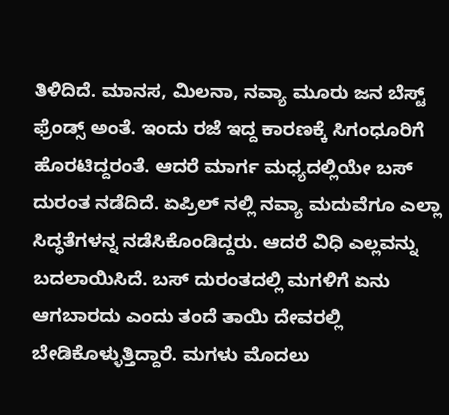ತಿಳಿದಿದೆ. ಮಾನಸ, ಮಿಲನಾ, ನವ್ಯಾ ಮೂರು ಜನ ಬೆಸ್ಟ್ ಫ್ರೆಂಡ್ಸ್ ಅಂತೆ. ಇಂದು ರಜೆ ಇದ್ದ ಕಾರಣಕ್ಕೆ ಸಿಗಂಧೂರಿಗೆ ಹೊರಟಿದ್ದರಂತೆ. ಆದರೆ ಮಾರ್ಗ ಮಧ್ಯದಲ್ಲಿಯೇ ಬಸ್ ದುರಂತ ನಡೆದಿದೆ. ಏಪ್ರಿಲ್ ನಲ್ಲಿ ನವ್ಯಾ ಮದುವೆಗೂ ಎಲ್ಲಾ ಸಿದ್ಧತೆಗಳನ್ನ ನಡೆಸಿಕೊಂಡಿದ್ದರು. ಆದರೆ ವಿಧಿ ಎಲ್ಲವನ್ನು ಬದಲಾಯಿಸಿದೆ. ಬಸ್ ದುರಂತದಲ್ಲಿ ಮಗಳಿಗೆ ಏನು ಆಗಬಾರದು ಎಂದು ತಂದೆ ತಾಯಿ ದೇವರಲ್ಲಿ ಬೇಡಿಕೊಳ್ಳುತ್ತಿದ್ದಾರೆ. ಮಗಳು ಮೊದಲು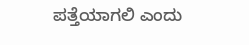ಪತ್ತೆಯಾಗಲಿ ಎಂದು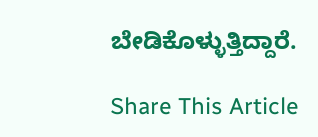ಬೇಡಿಕೊಳ್ಳುತ್ತಿದ್ದಾರೆ.

Share This Article